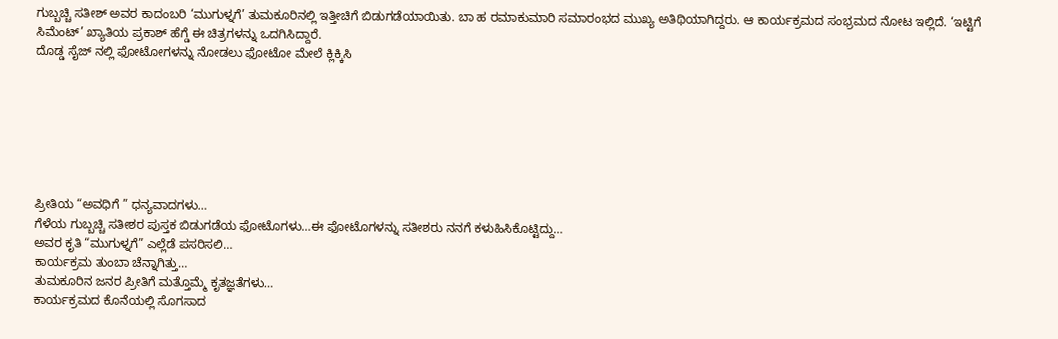ಗುಬ್ಬಚ್ಚಿ ಸತೀಶ್ ಅವರ ಕಾದಂಬರಿ ‘ಮುಗುಳ್ನಗೆ’ ತುಮಕೂರಿನಲ್ಲಿ ಇತ್ತೀಚಿಗೆ ಬಿಡುಗಡೆಯಾಯಿತು. ಬಾ ಹ ರಮಾಕುಮಾರಿ ಸಮಾರಂಭದ ಮುಖ್ಯ ಅತಿಥಿಯಾಗಿದ್ದರು. ಆ ಕಾರ್ಯಕ್ರಮದ ಸಂಭ್ರಮದ ನೋಟ ಇಲ್ಲಿದೆ. ‘ಇಟ್ಟಿಗೆ ಸಿಮೆಂಟ್’ ಖ್ಯಾತಿಯ ಪ್ರಕಾಶ್ ಹೆಗ್ಡೆ ಈ ಚಿತ್ರಗಳನ್ನು ಒದಗಿಸಿದ್ದಾರೆ.
ದೊಡ್ಡ ಸೈಜ್ ನಲ್ಲಿ ಫೋಟೋಗಳನ್ನು ನೋಡಲು ಫೋಟೋ ಮೇಲೆ ಕ್ಲಿಕ್ಕಿಸಿ







ಪ್ರೀತಿಯ “ಅವಧಿಗೆ ” ಧನ್ಯವಾದಗಳು…
ಗೆಳೆಯ ಗುಬ್ಬಚ್ಚಿ ಸತೀಶರ ಪುಸ್ತಕ ಬಿಡುಗಡೆಯ ಫೋಟೊಗಳು…ಈ ಫೋಟೊಗಳನ್ನು ಸತೀಶರು ನನಗೆ ಕಳುಹಿಸಿಕೊಟ್ಟಿದ್ದು…
ಅವರ ಕೃತಿ “ಮುಗುಳ್ನಗೆ” ಎಲ್ಲೆಡೆ ಪಸರಿಸಲಿ…
ಕಾರ್ಯಕ್ರಮ ತುಂಬಾ ಚೆನ್ನಾಗಿತ್ತು…
ತುಮಕೂರಿನ ಜನರ ಪ್ರೀತಿಗೆ ಮತ್ತೊಮ್ಮೆ ಕೃತಜ್ಞತೆಗಳು…
ಕಾರ್ಯಕ್ರಮದ ಕೊನೆಯಲ್ಲಿ ಸೊಗಸಾದ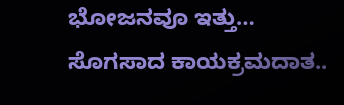ಭೋಜನವೂ ಇತ್ತು…
ಸೊಗಸಾದ ಕಾಯಕ್ರಮದಾತ..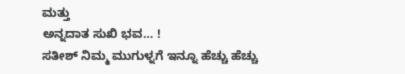ಮತ್ತು
ಅನ್ನದಾತ ಸುಖಿ ಭವ… !
ಸತೀಶ್ ನಿಮ್ಮ ಮುಗುಳ್ನಗೆ ಇನ್ನೂ ಹೆಚ್ಚು ಹೆಚ್ಚು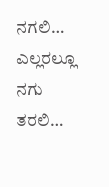ನಗಲಿ… ಎಲ್ಲರಲ್ಲೂ ನಗು ತರಲಿ…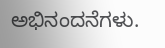ಅಭಿನಂದನೆಗಳು.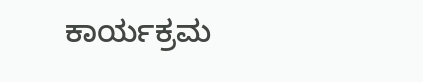ಕಾರ್ಯಕ್ರಮ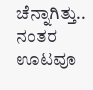ಚೆನ್ನಾಗಿತ್ತು.. ನಂತರ ಊಟವೂ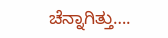ಚೆನ್ನಾಗಿತ್ತು….